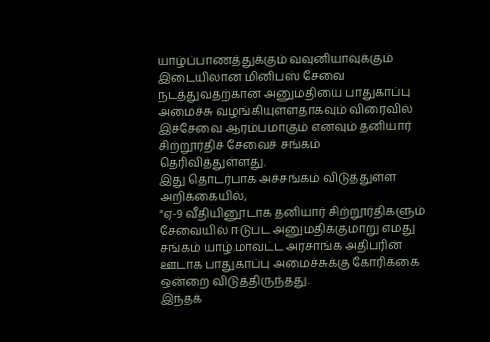யாழ்ப்பாணத்துக்கும் வவுனியாவுக்கும் இடையிலான மினிபஸ் சேவை நடத்துவதற்கான அனுமதியை பாதுகாப்பு அமைச்சு வழங்கியுள்ளதாகவும் விரைவில் இச்சேவை ஆரம்பமாகும் எனவும் தனியார் சிற்றூர்திச் சேவைச் சங்கம் தெரிவித்துள்ளது.
இது தொடர்பாக அச்சங்கம் விடுத்துள்ள அறிக்கையில்,
"ஏ-9 வீதியினூடாக தனியார் சிற்றூர்திகளும் சேவையில் ஈடுபட அனுமதிக்குமாறு எமது சங்கம் யாழ்.மாவட்ட அரசாங்க அதிபரின் ஊடாக பாதுகாப்பு அமைச்சுக்கு கோரிக்கை ஒன்றை விடுத்திருந்தது.
இந்தக்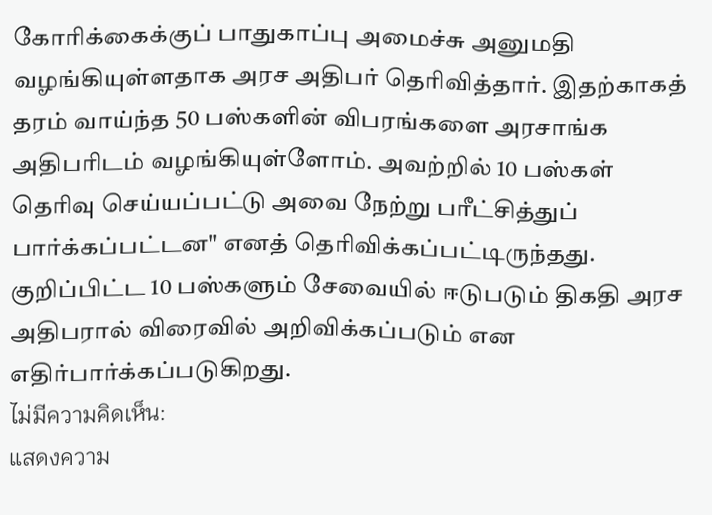கோரிக்கைக்குப் பாதுகாப்பு அமைச்சு அனுமதி வழங்கியுள்ளதாக அரச அதிபர் தெரிவித்தார். இதற்காகத் தரம் வாய்ந்த 50 பஸ்களின் விபரங்களை அரசாங்க அதிபரிடம் வழங்கியுள்ளோம். அவற்றில் 10 பஸ்கள் தெரிவு செய்யப்பட்டு அவை நேற்று பரீட்சித்துப் பார்க்கப்பட்டன" எனத் தெரிவிக்கப்பட்டிருந்தது.
குறிப்பிட்ட 10 பஸ்களும் சேவையில் ஈடுபடும் திகதி அரச அதிபரால் விரைவில் அறிவிக்கப்படும் என எதிர்பார்க்கப்படுகிறது.
ไม่มีความคิดเห็น:
แสดงความ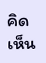คิดเห็น